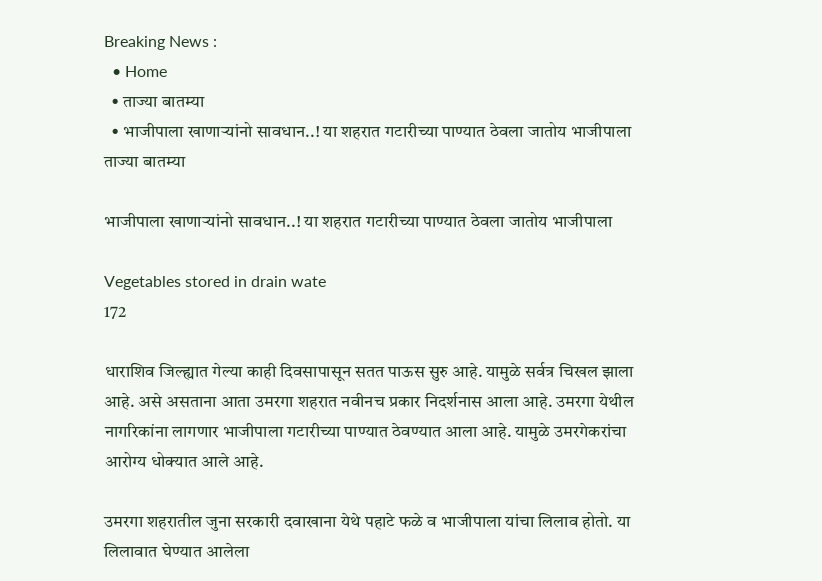Breaking News :
  • Home
  • ताज्या बातम्या
  • भाजीपाला खाणाऱ्यांनो सावधान..! या शहरात गटारीच्या पाण्यात ठेवला जातोय भाजीपाला
ताज्या बातम्या

भाजीपाला खाणाऱ्यांनो सावधान..! या शहरात गटारीच्या पाण्यात ठेवला जातोय भाजीपाला

Vegetables stored in drain wate
172

धाराशिव जिल्ह्यात गेल्या काही दिवसापासून सतत पाऊस सुरु आहे. यामुळे सर्वत्र चिखल झाला आहे. असे असताना आता उमरगा शहरात नवीनच प्रकार निदर्शनास आला आहे. उमरगा येथील नागरिकांना लागणार भाजीपाला गटारीच्या पाण्यात ठेवण्यात आला आहे. यामुळे उमरगेकरांचा आरोग्य धोक्यात आले आहे.

उमरगा शहरातील जुना सरकारी दवाखाना येथे पहाटे फळे व भाजीपाला यांचा लिलाव होतो. या लिलावात घेण्यात आलेला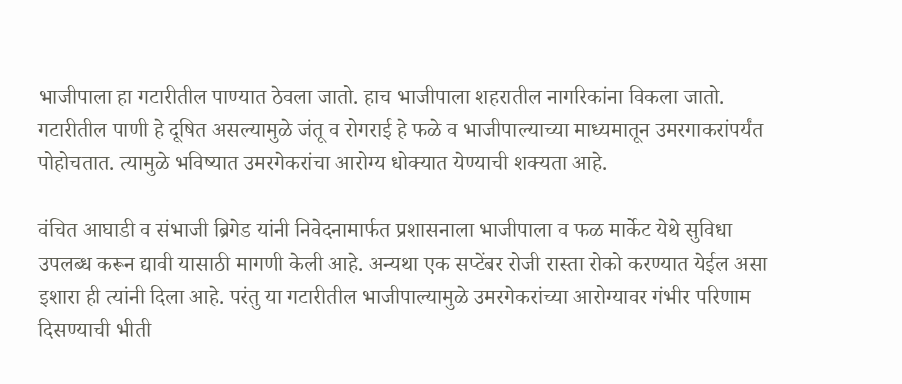भाजीपाला हा गटारीतील पाण्यात ठेवला जातो. हाच भाजीपाला शहरातील नागरिकांना विकला जातो. गटारीतील पाणी हे दूषित असल्यामुळे जंतू व रोगराई हे फळे व भाजीपाल्याच्या माध्यमातून उमरगाकरांपर्यंत पोहोचतात. त्यामुळे भविष्यात उमरगेकरांचा आरोग्य धोक्यात येण्याची शक्यता आहे.

वंचित आघाडी व संभाजी ब्रिगेड यांनी निवेदनामार्फत प्रशासनाला भाजीपाला व फळ मार्केट येथे सुविधा उपलब्ध करून द्यावी यासाठी मागणी केली आहे. अन्यथा एक सप्टेंबर रोजी रास्ता रोको करण्यात येईल असा इशारा ही त्यांनी दिला आहे. परंतु या गटारीतील भाजीपाल्यामुळे उमरगेकरांच्या आरोग्यावर गंभीर परिणाम दिसण्याची भीती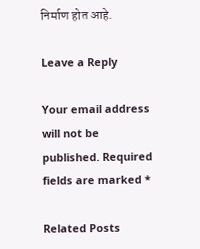निर्माण होत आहे.

Leave a Reply

Your email address will not be published. Required fields are marked *

Related Posts